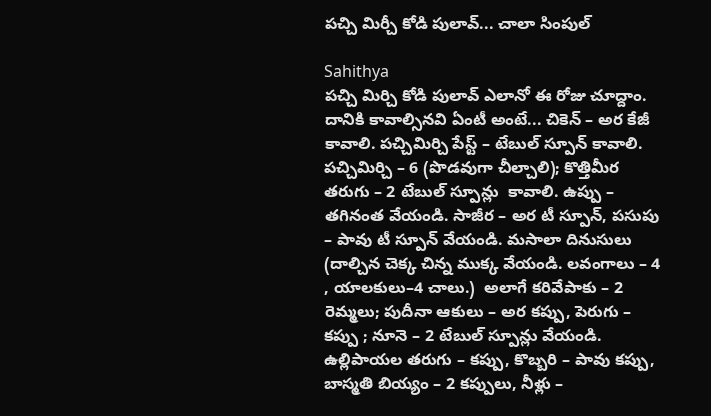పచ్చి మిర్చీ కోడి పులావ్... చాలా సింపుల్

Sahithya
పచ్చి మిర్చి కోడి పులావ్ ఎలానో ఈ రోజు చూద్దాం. దానికి కావాల్సినవి ఏంటీ అంటే... చికెన్‌ – అర కేజీ కావాలి. పచ్చిమిర్చి పేస్ట్‌ – టేబుల్‌ స్పూన్‌ కావాలి. పచ్చిమిర్చి – 6 (పొడవుగా చీల్చాలి); కొత్తిమీర తరుగు – 2 టేబుల్‌ స్పూన్లు  కావాలి. ఉప్పు – తగినంత వేయండి. సాజీర – అర టీ స్పూన్‌, పసుపు – పావు టీ స్పూన్‌ వేయండి. మసాలా దినుసులు (దాల్చిన చెక్క చిన్న ముక్క వేయండి. లవంగాలు – 4 , యాలకులు–4 చాలు.)  అలాగే కరివేపాకు – 2 రెమ్మలు; పుదీనా ఆకులు – అర కప్పు, పెరుగు – కప్పు ; నూనె – 2 టేబుల్‌ స్పూన్లు వేయండి. ఉల్లిపాయల తరుగు – కప్పు, కొబ్బరి – పావు కప్పు, బాస్మతి బియ్యం – 2 కప్పులు, నీళ్లు –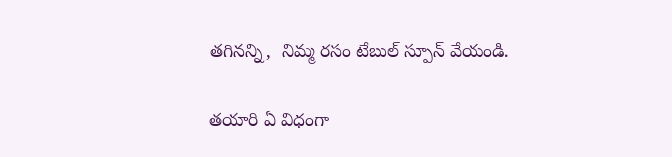తగినన్ని,  నిమ్మ రసం టేబుల్‌ స్పూన్‌ వేయండి.

తయారి ఏ విధంగా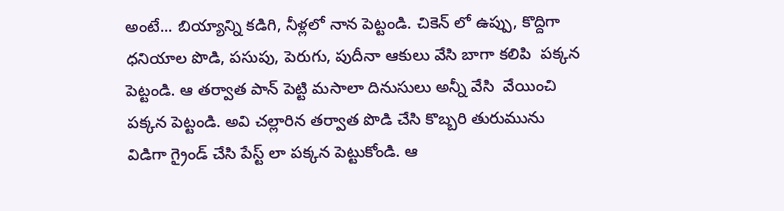అంటే... బియ్యాన్ని కడిగి, నీళ్లలో నాన పెట్టండి. చికెన్‌ లో ఉప్పు, కొద్దిగా ధనియాల పొడి, పసుపు, పెరుగు, పుదీనా ఆకులు వేసి బాగా కలిపి  పక్కన పెట్టండి. ఆ తర్వాత పాన్ పెట్టి మసాలా దినుసులు అన్నీ వేసి  వేయించి పక్కన పెట్టండి. అవి చల్లారిన తర్వాత పొడి చేసి కొబ్బరి తురుమును విడిగా గ్రైండ్ చేసి పేస్ట్ లా పక్కన పెట్టుకోండి. ఆ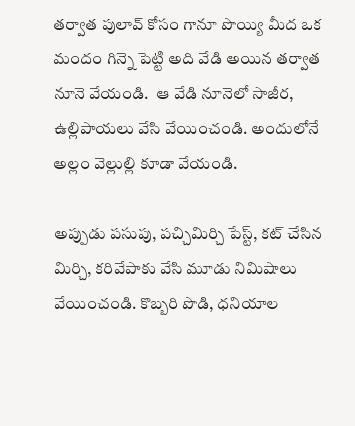తర్వాత పులావ్ కోసం గానూ పొయ్యి మీద ఒక మందం గిన్నె పెట్టి అది వేడి అయిన తర్వాత నూనె వేయండి.  ఆ వేడి నూనెలో సాజీర, ఉల్లిపాయలు వేసి వేయించండి. అందులోనే అల్లం వెల్లుల్లి కూడా వేయండి.

అప్పుడు పసుపు, పచ్చిమిర్చి పేస్ట్, కట్‌ చేసిన మిర్చి, కరివేపాకు వేసి మూడు నిమిషాలు వేయించండి. కొబ్బరి పొడి, ధనియాల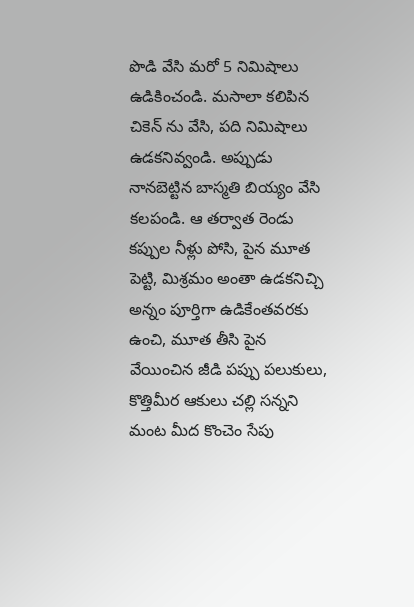పొడి వేసి మరో 5 నిమిషాలు ఉడికించండి. మసాలా కలిపిన చికెన్‌ ను వేసి, పది నిమిషాలు ఉడకనివ్వండి. అప్పుడు నానబెట్టిన బాస్మతి బియ్యం వేసి కలపండి. ఆ తర్వాత రెండు కప్పుల నీళ్లు పోసి, పైన మూత పెట్టి, మిశ్రమం అంతా ఉడకనిచ్చి అన్నం పూర్తిగా ఉడికేంతవరకు ఉంచి, మూత తీసి పైన వేయించిన జీడి పప్పు పలుకులు, కొత్తిమీర ఆకులు చల్లి సన్నని మంట మీద కొంచెం సేపు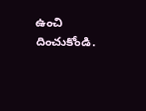ఉంచి దించుకోండి.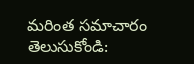మరింత సమాచారం తెలుసుకోండి: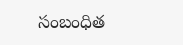సంబంధిత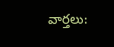వార్తలు: